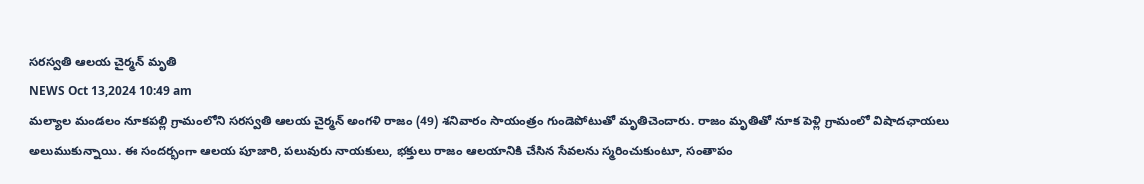సరస్వతి ఆలయ చైర్మన్ మృతి
NEWS Oct 13,2024 10:49 am
మల్యాల మండలం నూకపల్లి గ్రామంలోని సరస్వతి ఆలయ చైర్మన్ అంగళి రాజం (49) శనివారం సాయంత్రం గుండెపోటుతో మృతిచెందారు. రాజం మృతితో నూక పెళ్లి గ్రామంలో విషాదఛాయలు అలుముకున్నాయి. ఈ సందర్భంగా ఆలయ పూజారి, పలువురు నాయకులు, భక్తులు రాజం ఆలయానికి చేసిన సేవలను స్మరించుకుంటూ, సంతాపం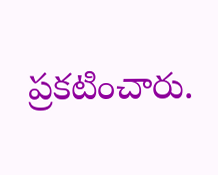ప్రకటించారు.